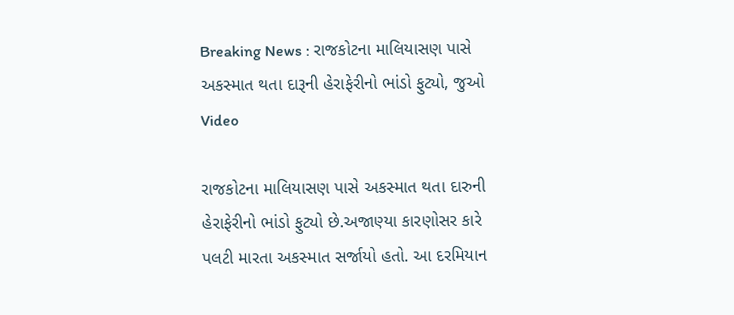Breaking News : રાજકોટના માલિયાસણ પાસે અકસ્માત થતા દારૂની હેરાફેરીનો ભાંડો ફુટ્યો, જુઓ Video

રાજકોટના માલિયાસણ પાસે અકસ્માત થતા દારુની હેરાફેરીનો ભાંડો ફુટ્યો છે.અજાણ્યા કારણોસર કારે પલટી મારતા અકસ્માત સર્જાયો હતો. આ દરમિયાન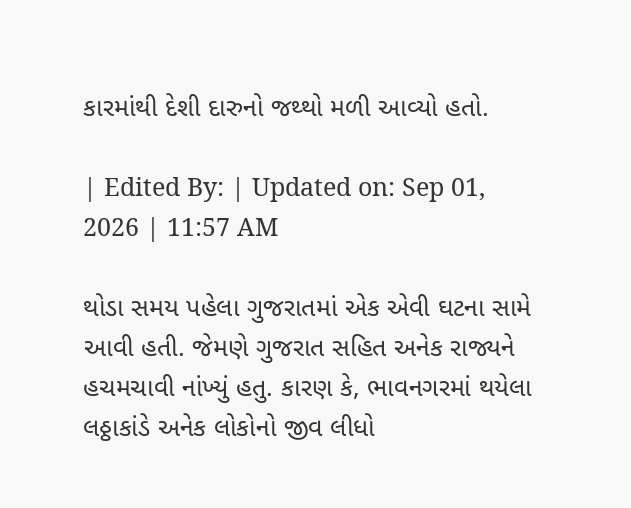કારમાંથી દેશી દારુનો જથ્થો મળી આવ્યો હતો.

| Edited By: | Updated on: Sep 01, 2026 | 11:57 AM

થોડા સમય પહેલા ગુજરાતમાં એક એવી ઘટના સામે આવી હતી. જેમણે ગુજરાત સહિત અનેક રાજ્યને હચમચાવી નાંખ્યું હતુ. કારણ કે, ભાવનગરમાં થયેલા લઠ્ઠાકાંડે અનેક લોકોનો જીવ લીધો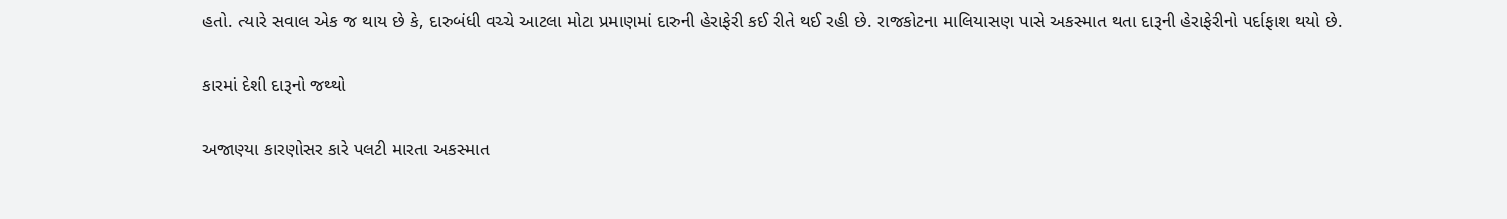હતો. ત્યારે સવાલ એક જ થાય છે કે, દારુબંધી વચ્ચે આટલા મોટા પ્રમાણમાં દારુની હેરાફેરી કઈ રીતે થઈ રહી છે. રાજકોટના માલિયાસણ પાસે અકસ્માત થતા દારૂની હેરાફેરીનો પર્દાફાશ થયો છે.

કારમાં દેશી દારૂનો જથ્થો

અજાણ્યા કારણોસર કારે પલટી મારતા અકસ્માત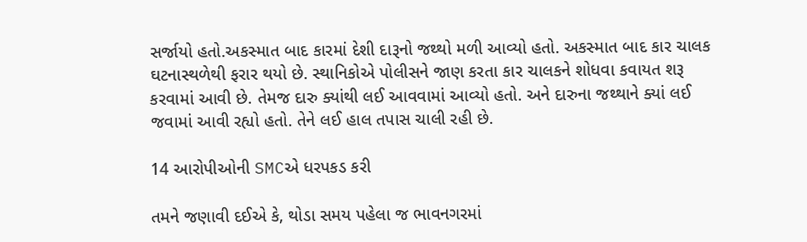સર્જાયો હતો.અકસ્માત બાદ કારમાં દેશી દારૂનો જથ્થો મળી આવ્યો હતો. અકસ્માત બાદ કાર ચાલક ઘટનાસ્થળેથી ફરાર થયો છે. સ્થાનિકોએ પોલીસને જાણ કરતા કાર ચાલકને શોધવા કવાયત શરૂ કરવામાં આવી છે. તેમજ દારુ ક્યાંથી લઈ આવવામાં આવ્યો હતો. અને દારુના જથ્થાને ક્યાં લઈ જવામાં આવી રહ્યો હતો. તેને લઈ હાલ તપાસ ચાલી રહી છે.

14 આરોપીઓની SMCએ ધરપકડ કરી

તમને જણાવી દઈએ કે, થોડા સમય પહેલા જ ભાવનગરમાં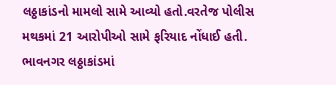લઠ્ઠાકાંડનો મામલો સામે આવ્યો હતો.વરતેજ પોલીસ મથકમાં 21 આરોપીઓ સામે ફરિયાદ નોંધાઈ હતી. ભાવનગર લઠ્ઠાકાંડમાં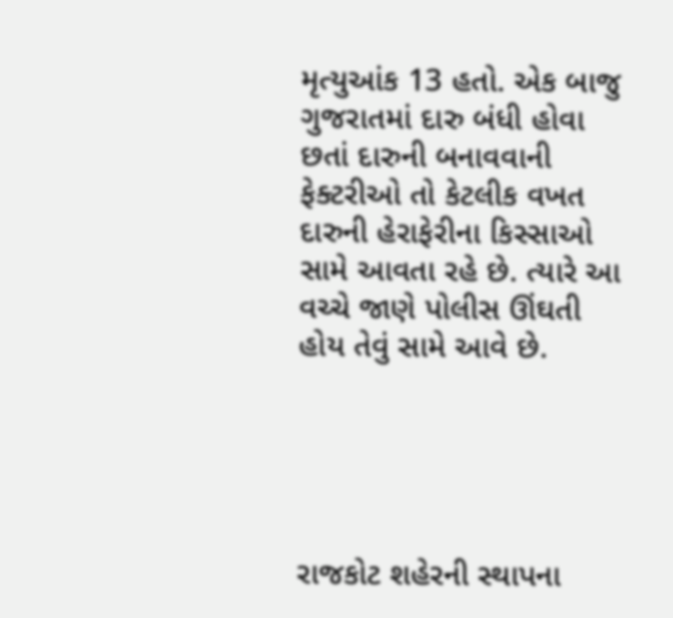મૃત્યુઆંક 13 હતો. એક બાજુ ગુજરાતમાં દારુ બંધી હોવા છતાં દારુની બનાવવાની ફેક્ટરીઓ તો કેટલીક વખત દારુની હેરાફેરીના કિસ્સાઓ સામે આવતા રહે છે. ત્યારે આ વચ્ચે જાણે પોલીસ ઊંઘતી હોય તેવું સામે આવે છે.





રાજકોટ શહેરની સ્થાપના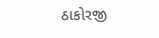ઠાકોરજી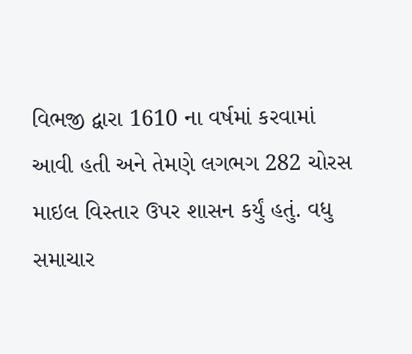વિભજી દ્વારા 1610 ના વર્ષમાં કરવામાં આવી હતી અને તેમણે લગભગ 282 ચોરસ માઇલ વિસ્તાર ઉપર શાસન કર્યું હતું. વધુ સમાચાર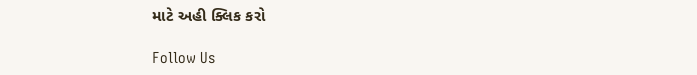માટે અહી ક્લિક કરો

Follow Us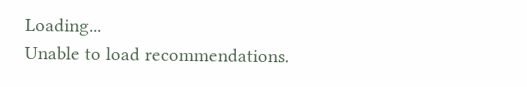Loading...
Unable to load recommendations.